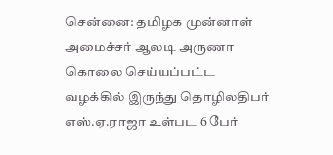சென்னை: தமிழக முன்னாள் அமைச்சர் ஆலடி அருணா கொலை செய்யப்பட்ட வழக்கில் இருந்து தொழிலதிபர் எஸ்.ஏ.ராஜா உள்பட 6 பேர்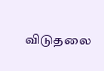விடுதலை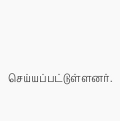செய்யப்பட்டுள்ளனர்.